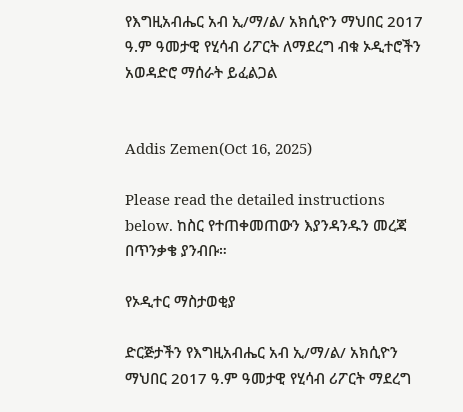የእግዚአብሔር አብ ኢ/ማ/ል/ አክሲዮን ማህበር 2017 ዓ.ም ዓመታዊ የሂሳብ ሪፖርት ለማደረግ ብቁ ኦዲተሮችን አወዳድሮ ማሰራት ይፈልጋል


Addis Zemen(Oct 16, 2025)

Please read the detailed instructions below. ከስር የተጠቀመጠውን እያንዳንዱን መረጃ በጥንቃቄ ያንብቡ።

የኦዲተር ማስታወቂያ

ድርጅታችን የእግዚአብሔር አብ ኢ/ማ/ል/ አክሲዮን ማህበር 2017 ዓ.ም ዓመታዊ የሂሳብ ሪፖርት ማደረግ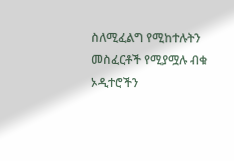ስለሚፈልግ የሚከተሉትን መስፈርቶች የሚያሟሉ ብቁ ኦዲተሮችን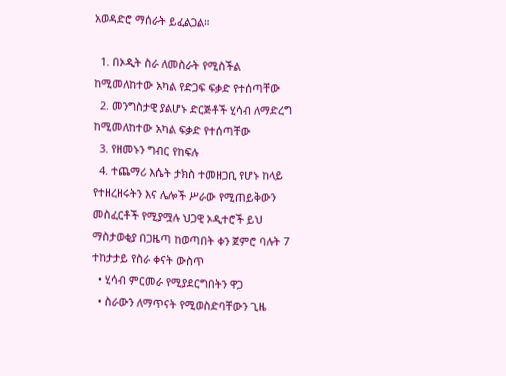አወዳድሮ ማሰራት ይፈልጋል።

  1. በኦዲት ስራ ለመስራት የሚስችል ከሚመለከተው አካል የድጋፍ ፍቃድ የተሰጣቸው
  2. መንግስታዊ ያልሆኑ ድርጅቶች ሂሳብ ለማድረግ ከሚመለከተው አካል ፍቃድ የተሰጣቸው
  3. የዘመኑን ግብር የከፍሉ
  4. ተጨማሪ እሴት ታክስ ተመዘጋቢ የሆኑ ከላይ የተዘረዘሩትን እና ሌሎች ሥራው የሚጠይቅውን መስፈርቶች የሚያሟሉ ህጋዊ ኦዲተሮች ይህ ማስታወቂያ በጋዜጣ ከወጣበት ቀን ጀምሮ ባሉት 7 ተከታታይ የስራ ቀናት ውስጥ
  • ሂሳብ ምርመራ የሚያደርግበትን ዋጋ
  • ስራውን ለማጥናት የሚወስድባቸውን ጊዜ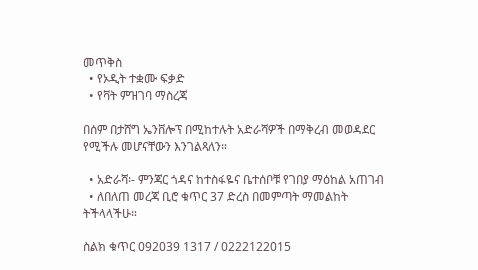መጥቅስ
  • የኦዲት ተቋሙ ፍቃድ
  • የቫት ምዝገባ ማስረጃ

በሰም በታሸግ ኤንቨሎፕ በሚከተሉት አድራሻዎች በማቅረብ መወዳደር የሚችሉ መሆናቸውን እንገልጻለን።

  • አድራሻ፡- ምንጃር ጎዳና ከተስፋዬና ቤተሰቦቹ የገበያ ማዕከል አጠገብ
  • ለበለጠ መረጃ ቢሮ ቁጥር 37 ድረስ በመምጣት ማመልከት ትችላላችሁ።

ስልክ ቁጥር 092039 1317 / 0222122015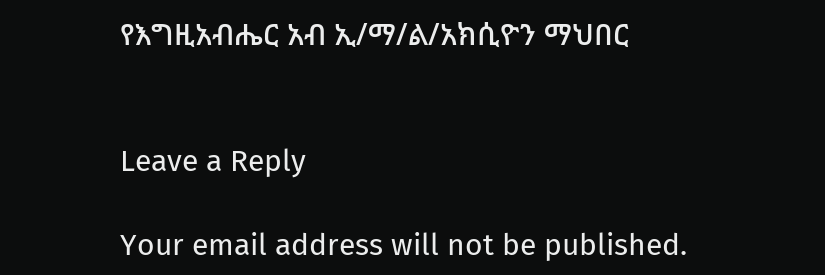የእግዚአብሔር አብ ኢ/ማ/ል/አክሲዮን ማህበር


Leave a Reply

Your email address will not be published.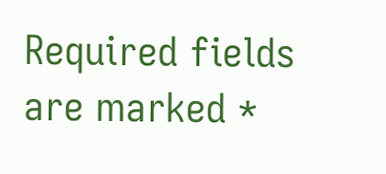Required fields are marked *